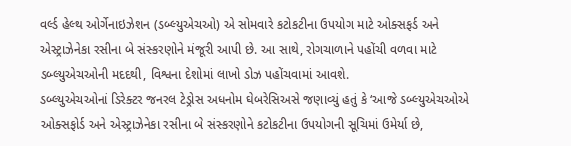વર્લ્ડ હેલ્થ ઓર્ગેનાઇઝેશન (ડબ્લ્યુએચઓ) એ સોમવારે કટોકટીના ઉપયોગ માટે ઓક્સફર્ડ અને એસ્ટ્રાઝેનેકા રસીના બે સંસ્કરણોને મંજૂરી આપી છે. આ સાથે, રોગચાળાને પહોંચી વળવા માટે ડબ્લ્યુએચઓની મદદથી, વિશ્વના દેશોમાં લાખો ડોઝ પહોંચવામાં આવશે.
ડબ્લ્યુએચઓનાં ડિરેક્ટર જનરલ ટેડ્રોસ અધનોમ ઘેબરેસિઅસે જણાવ્યું હતું કે ‘આજે ડબ્લ્યુએચઓએ ઓક્સફોર્ડ અને એસ્ટ્રાઝેનેકા રસીના બે સંસ્કરણોને કટોકટીના ઉપયોગની સૂચિમાં ઉમેર્યા છે,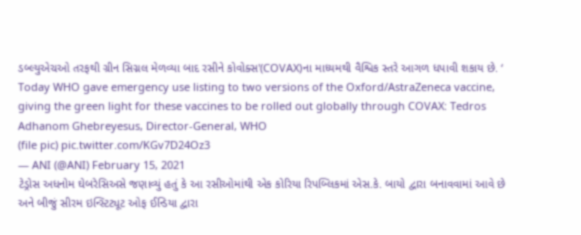ડબ્લ્યુએચઓ તરફથી ગ્રીન સિગ્નલ મેળવ્યા બાદ રસીને કોવોક્સ'(COVAX)ના માધ્યમથી વૈશ્વિક સ્તરે આગળ ધપાવી શકાય છે. ‘
Today WHO gave emergency use listing to two versions of the Oxford/AstraZeneca vaccine, giving the green light for these vaccines to be rolled out globally through COVAX: Tedros Adhanom Ghebreyesus, Director-General, WHO
(file pic) pic.twitter.com/KGv7D24Oz3
— ANI (@ANI) February 15, 2021
ટેડ્રોસ અધનોમ ઘેબરેસિઅસે જણાવ્યું હતું કે આ રસીઓમાંથી એક કોરિયા રિપબ્લિકમાં એસ.કે. બાયો દ્વારા બનાવવામાં આવે છે અને બીજું સીરમ ઇન્સ્ટિટ્યૂટ ઓફ ઈન્ડિયા દ્વારા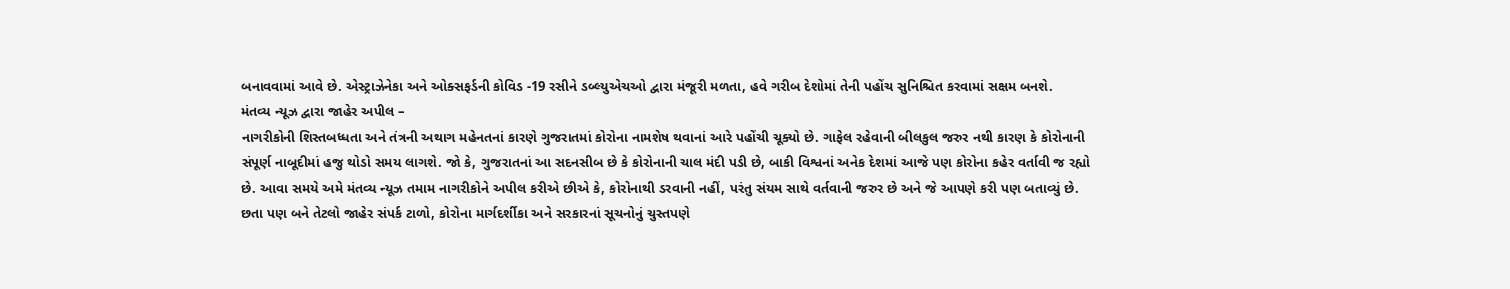બનાવવામાં આવે છે. એસ્ટ્રાઝેનેકા અને ઓક્સફર્ડની કોવિડ -19 રસીને ડબ્લ્યુએચઓ દ્વારા મંજૂરી મળતા, હવે ગરીબ દેશોમાં તેની પહોંચ સુનિશ્ચિત કરવામાં સક્ષમ બનશે.
મંતવ્ય ન્યૂઝ દ્વારા જાહેર અપીલ –
નાગરીકોની શિસ્તબધ્ધતા અને તંત્રની અથાગ મહેનતનાં કારણે ગુજરાતમાં કોરોના નામશેષ થવાનાં આરે પહોંચી ચૂક્યો છે. ગાફેલ રહેવાની બીલકુલ જરુર નથી કારણ કે કોરોનાની સંપૂર્ણ નાબૂદીમાં હજુ થોડો સમય લાગશે. જો કે, ગુજરાતનાં આ સદનસીબ છે કે કોરોનાની ચાલ મંદી પડી છે, બાકી વિશ્વનાં અનેક દેશમાં આજે પણ કોરોના કહેર વર્તાવી જ રહ્યો છે. આવા સમયે અમે મંતવ્ય ન્યૂઝ તમામ નાગરીકોને અપીલ કરીએ છીએ કે, કોરોનાથી ડરવાની નહીં, પરંતુ સંયમ સાથે વર્તવાની જરુર છે અને જે આપણે કરી પણ બતાવ્યું છે. છતા પણ બને તેટલો જાહેર સંપર્ક ટાળો, કોરોના માર્ગદર્શીકા અને સરકારનાં સૂચનોનું ચુસ્તપણે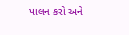પાલન કરો અને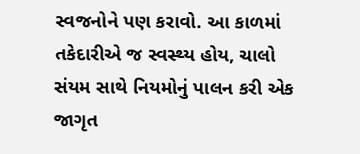સ્વજનોને પણ કરાવો. આ કાળમાં તકેદારીએ જ સ્વસ્થ્ય હોય, ચાલો સંયમ સાથે નિયમોનું પાલન કરી એક જાગૃત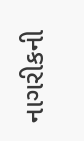નાગરીકની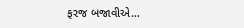ફરજ બજાવીએ…